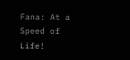Fana: At a Speed of Life!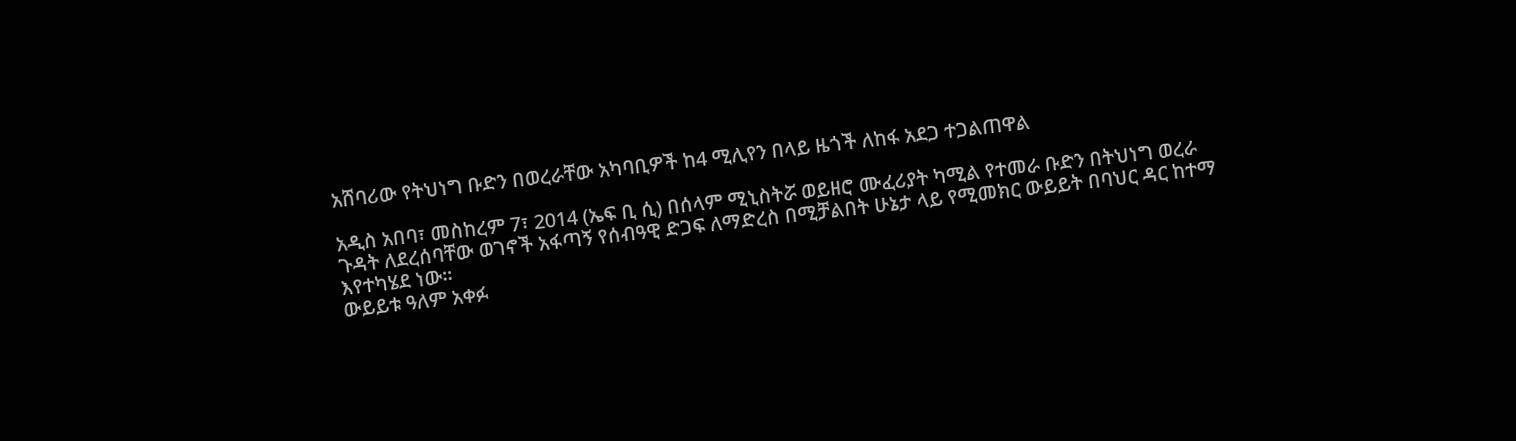አሸባሪው የትህነግ ቡድን በወረራቸው አካባቢዎች ከ4 ሚሊየን በላይ ዜጎች ለከፋ አደጋ ተጋልጠዋል

አዲስ አበባ፣ መስከረም 7፣ 2014 (ኤፍ ቢ ሲ) በሰላም ሚኒስትሯ ወይዘሮ ሙፈሪያት ካሚል የተመራ ቡድን በትህነግ ወረራ ጉዳት ለደረሰባቸው ወገኖች አፋጣኝ የሰብዓዊ ድጋፍ ለማድረስ በሚቻልበት ሁኔታ ላይ የሚመክር ውይይት በባህር ዳር ከተማ እየተካሄደ ነው።
ውይይቱ ዓለም አቀፉ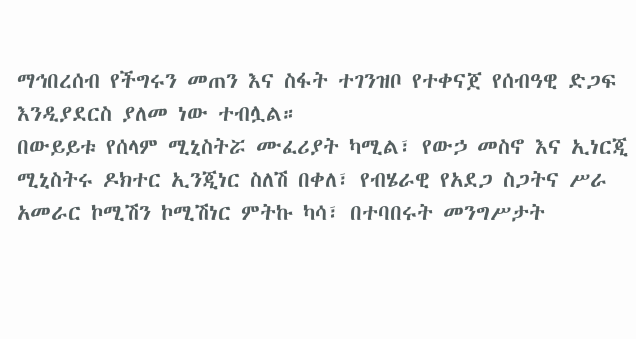ማኅበረሰብ የችግሩን መጠን እና ስፋት ተገንዝቦ የተቀናጀ የሰብዓዊ ድጋፍ እንዲያደርስ ያለመ ነው ተብሏል።
በውይይቱ የሰላም ሚኒስትሯ ሙፈሪያት ካሚል፣ የውኃ መስኖ እና ኢነርጂ ሚኒስትሩ ዶክተር ኢንጂነር ስለሽ በቀለ፣ የብሄራዊ የአደጋ ስጋትና ሥራ አመራር ኮሚሽን ኮሚሽነር ምትኩ ካሳ፣ በተባበሩት መንግሥታት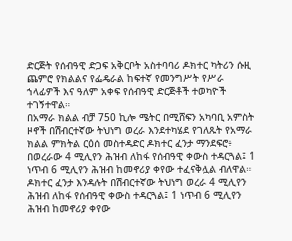ድርጅት የሰብዓዊ ድጋፍ አቅርቦት አስተባባሪ ዶክተር ካትሪን ሱዚ ጨምሮ የክልልና የፌዴራል ከፍተኛ የመንግሥት የሥራ ኀላፊዎች እና ዓለም አቀፍ የሰብዓዊ ድርጅቶች ተወካዮች ተገኝተዋል።
በአማራ ክልል ብቻ 750 ኪሎ ሜትር በሚሸፍን አካባቢ አምስት ዞኖች በሽብርተኛው ትህነግ ወረራ እንደተካሄደ የገለጹት የአማራ ክልል ምክትል ርዕሰ መስተዳድር ዶክተር ፈንታ ማንደፍሮ፥ በወረራው 4 ሚሊየን ሕዝብ ለከፋ የሰብዓዊ ቀውስ ተዳርጓል፤ 1 ነጥብ 6 ሚሊየን ሕዝብ ከመኖሪያ ቀየው ተፈናቅሏል ብለዋል።
ዶክተር ፈንታ እንዳሉት በሽብርተኛው ትህነግ ወረራ 4 ሚሊየን ሕዝብ ለከፋ የሰብዓዊ ቀውስ ተዳርጓል፤ 1 ነጥብ 6 ሚሊየን ሕዝብ ከመኖሪያ ቀየው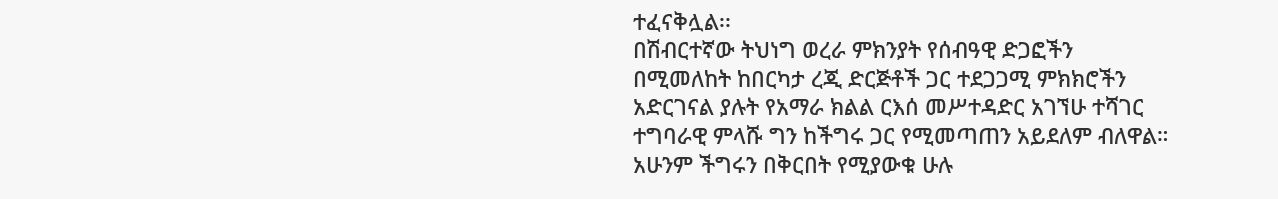ተፈናቅሏል፡፡
በሽብርተኛው ትህነግ ወረራ ምክንያት የሰብዓዊ ድጋፎችን በሚመለከት ከበርካታ ረጂ ድርጅቶች ጋር ተደጋጋሚ ምክክሮችን አድርገናል ያሉት የአማራ ክልል ርእሰ መሥተዳድር አገኘሁ ተሻገር ተግባራዊ ምላሹ ግን ከችግሩ ጋር የሚመጣጠን አይደለም ብለዋል።
አሁንም ችግሩን በቅርበት የሚያውቁ ሁሉ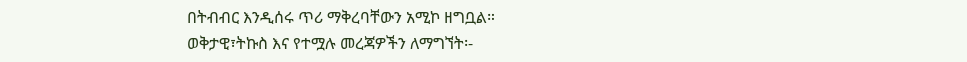በትብብር እንዲሰሩ ጥሪ ማቅረባቸውን አሚኮ ዘግቧል።
ወቅታዊ፣ትኩስ እና የተሟሉ መረጃዎችን ለማግኘት፡-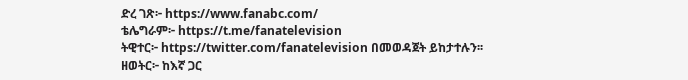ድረ ገጽ፦ https://www.fanabc.com/
ቴሌግራም፦ https://t.me/fanatelevision
ትዊተር፦ https://twitter.com/fanatelevision በመወዳጀት ይከታተሉን፡፡
ዘወትር፦ ከእኛ ጋር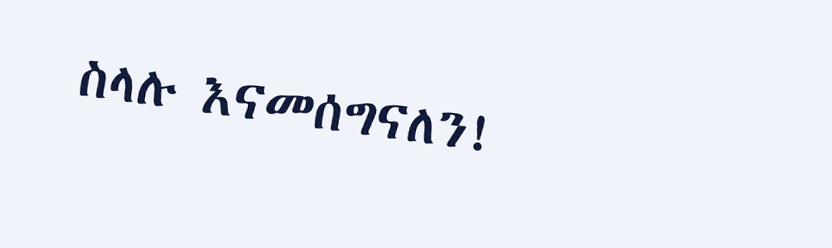ስላሉ እናመሰግናለን!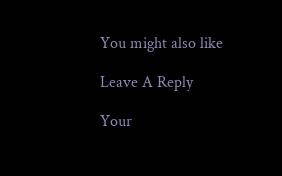You might also like

Leave A Reply

Your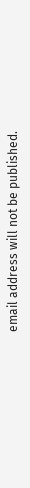email address will not be published.